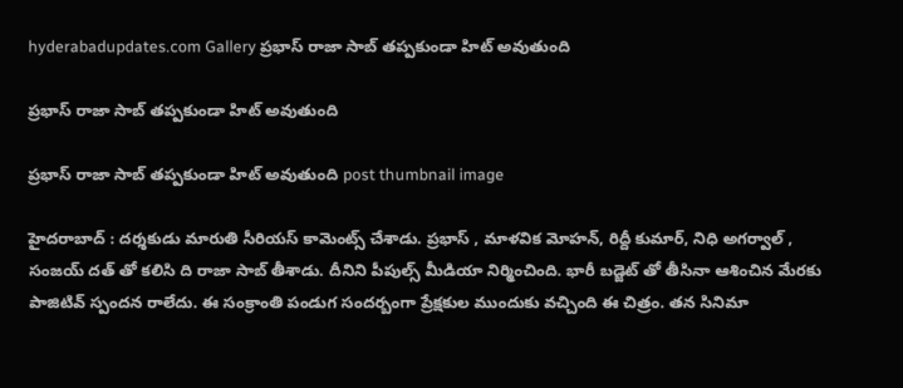hyderabadupdates.com Gallery ప్ర‌భాస్ రాజా సాబ్ త‌ప్ప‌కుండా హిట్ అవుతుంది

ప్ర‌భాస్ రాజా సాబ్ త‌ప్ప‌కుండా హిట్ అవుతుంది

ప్ర‌భాస్ రాజా సాబ్ త‌ప్ప‌కుండా హిట్ అవుతుంది post thumbnail image

హైద‌రాబాద్ : ద‌ర్శ‌కుడు మారుతి సీరియ‌స్ కామెంట్స్ చేశాడు. ప్ర‌భాస్ , మాళ‌విక మోహ‌న్, రిద్దీ కుమార్, నిధి అగ‌ర్వాల్ , సంజ‌య్ ద‌త్ తో క‌లిసి ది రాజా సాబ్ తీశాడు. దీనిని పీపుల్స్ మీడియా నిర్మించింది. భారీ బడ్జెట్ తో తీసినా ఆశించిన మేర‌కు పాజిటివ్ స్పంద‌న రాలేదు. ఈ సంక్రాంతి పండుగ సంద‌ర్బంగా ప్రేక్ష‌కుల ముందుకు వ‌చ్చింది ఈ చిత్రం. త‌న సినిమా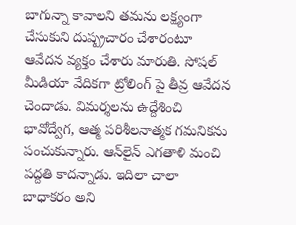బాగున్నా కావాల‌ని త‌మ‌ను ల‌క్ష్యంగా చేసుకుని దుష్ప్ర‌చారం చేశారంటూ ఆవేద‌న వ్య‌క్తం చేశారు మారుతి. సోష‌ల్ మీడియా వేదిక‌గా ట్రోలింగ్ పై తీవ్ర ఆవేద‌న చెందాడు. విమర్శలను ఉద్దేశించి భావోద్వేగ, ఆత్మ పరిశీలనాత్మక గమనికను పంచుకున్నారు. ఆన్‌లైన్ ఎగతాళి మంచి ప‌ద్ద‌తి కాద‌న్నాడు. ఇదిలా చాలా బాధాక‌రం అని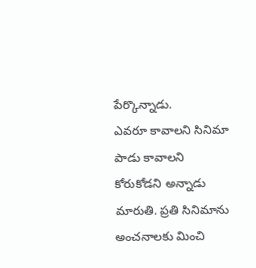పేర్కొన్నాడు.
ఎవ‌రూ కావాల‌ని సినిమా పాడు కావాల‌ని కోరుకోడ‌ని అన్నాడు మారుతి. ప్ర‌తి సినిమాను అంచ‌నాల‌కు మించి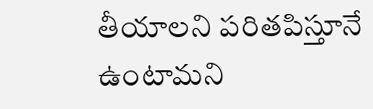తీయాల‌ని ప‌రితపిస్తూనే ఉంటామ‌ని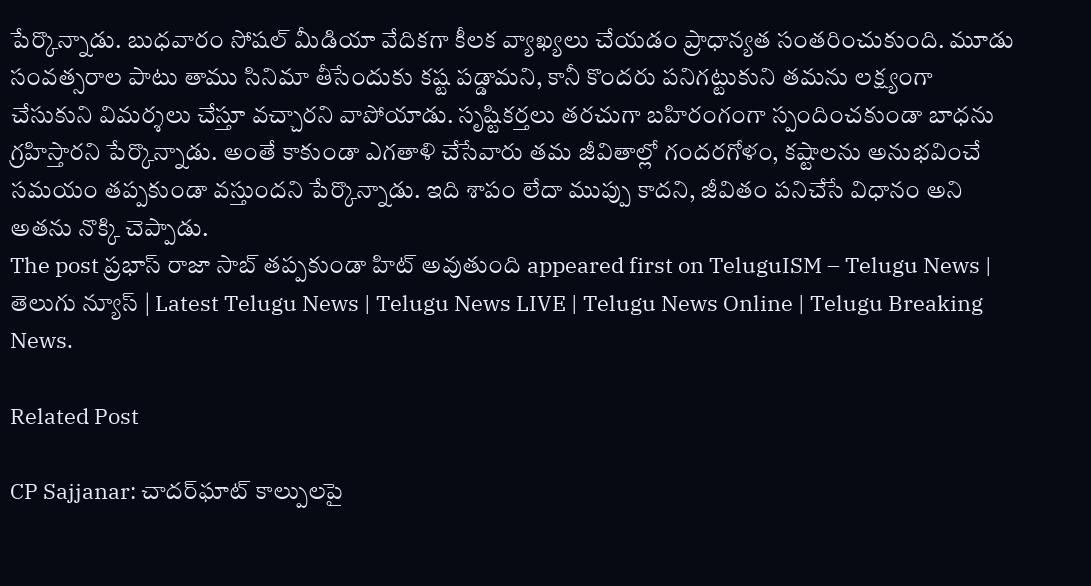పేర్కొన్నాడు. బుధ‌వారం సోష‌ల్ మీడియా వేదిక‌గా కీల‌క వ్యాఖ్య‌లు చేయ‌డం ప్రాధాన్య‌త సంత‌రించుకుంది. మూడు సంవ‌త్స‌రాల పాటు తాము సినిమా తీసేందుకు క‌ష్ట ప‌డ్డామ‌ని, కానీ కొంద‌రు ప‌నిగ‌ట్టుకుని త‌మ‌ను లక్ష్యంగా చేసుకుని విమ‌ర్శ‌లు చేస్తూ వ‌చ్చార‌ని వాపోయాడు. సృష్టికర్తలు తరచుగా బహిరంగంగా స్పందించకుండా బాధను గ్రహిస్తారని పేర్కొన్నాడు. అంతే కాకుండా ఎగతాళి చేసేవారు తమ జీవితాల్లో గందరగోళం, కష్టాలను అనుభవించే సమయం త‌ప్ప‌కుండా వ‌స్తుంద‌ని పేర్కొన్నాడు. ఇది శాపం లేదా ముప్పు కాదని, జీవితం పనిచేసే విధానం అని అతను నొక్కి చెప్పాడు.
The post ప్ర‌భాస్ రాజా సాబ్ త‌ప్ప‌కుండా హిట్ అవుతుంది appeared first on TeluguISM – Telugu News | తెలుగు న్యూస్ | Latest Telugu News | Telugu News LIVE | Telugu News Online | Telugu Breaking News.

Related Post

CP Sajjanar: చాదర్‌ఘాట్ కాల్పులపై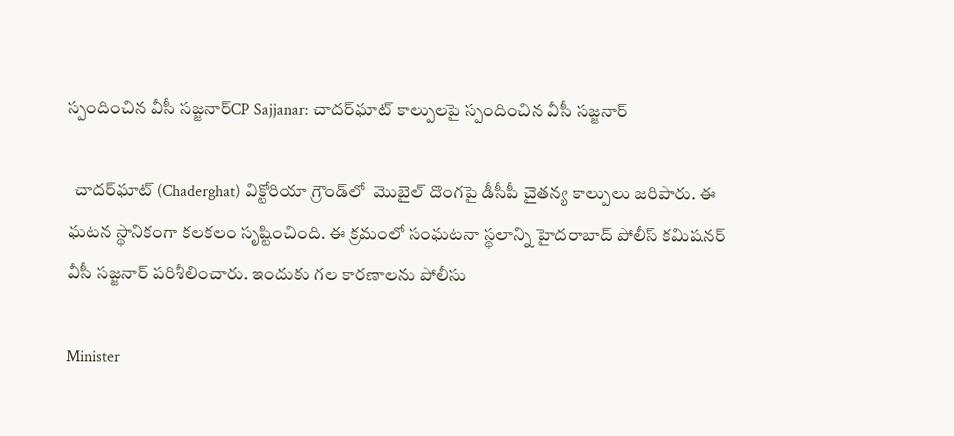స్పందించిన వీసీ సజ్జనార్CP Sajjanar: చాదర్‌ఘాట్ కాల్పులపై స్పందించిన వీసీ సజ్జనార్

  చాదర్‌ఘాట్ (Chaderghat) విక్టోరియా గ్రౌండ్‌లో  మొబైల్ దొంగపై డీసీపీ చైతన్య కాల్పులు జరిపారు. ఈ ఘటన స్థానికంగా కలకలం సృష్టించింది. ఈ క్రమంలో సంఘటనా స్థలాన్ని హైదరాబాద్ పోలీస్ కమిషనర్ వీసీ సజ్జనార్ పరిశీలించారు. ఇందుకు గల కారణాలను పోలీసు

Minister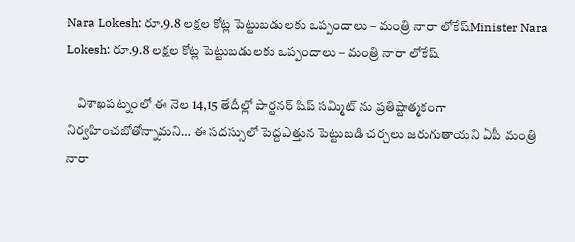Nara Lokesh: రూ.9.8 లక్షల కోట్ల పెట్టుబడులకు ఒప్పందాలు – మంత్రి నారా లోకేష్Minister Nara Lokesh: రూ.9.8 లక్షల కోట్ల పెట్టుబడులకు ఒప్పందాలు – మంత్రి నారా లోకేష్

    విశాఖపట్నంలో ఈ నెల 14,15 తేదీల్లో పార్టనర్ షిప్ సమ్మిట్ ను ప్రతిష్టాత్మకంగా నిర్వహించబోతోన్నామని… ఈ సదస్సులో పెద్దఎత్తున పెట్టుబడి చర్చలు జరుగుతాయని ఏపీ మంత్రి నారా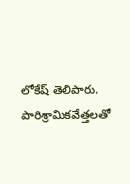లోకేష్ తెలిపారు. పారిశ్రామికవేత్తలతో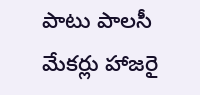పాటు పాలసీ మేకర్లు హాజరై